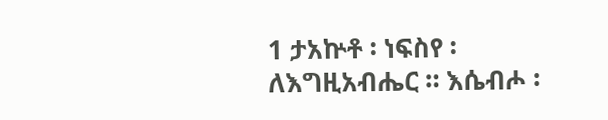1 ታአኵቶ ፡ ነፍስየ ፡ ለእግዚአብሔር ። እሴብሖ ፡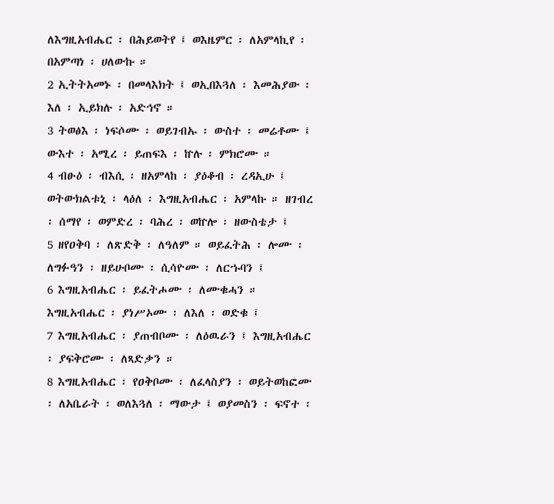ለእግዚአብሔር ፡ በሕይወትየ ፤ ወእዜምር ፡ ለአምላኪየ ፡ በአምጣነ ፡ ሀለውኩ ።
2 ኢትትአመኑ ፡ በመላእክት ፤ ወኢበእጓለ ፡ እመሕያው ፡ እለ ፡ ኢይክሉ ፡ አድኅኖ ።
3 ትወፅእ ፡ ነፍሶሙ ፡ ወይገብኡ ፡ ውስተ ፡ መሬቶሙ ፤ ውእተ ፡ አሚረ ፡ ይጠፍእ ፡ ኵሉ ፡ ምክሮሙ ።
4 ብፁዕ ፡ ብእሲ ፡ ዘአምላከ ፡ ያዕቆብ ፡ ረዳኢሁ ፤ ወትውክልቱኒ ፡ ላዕለ ፡ እግዚአብሔር ፡ አምላኩ ። ዘገብረ ፡ ሰማየ ፡ ወምድረ ፡ ባሕረ ፡ ወኵሎ ፡ ዘውስቴታ ፤
5 ዘየዐቅባ ፡ ለጽድቅ ፡ ለዓለም ። ወይፈትሕ ፡ ሎሙ ፡ ለግፉዓን ፡ ዘይሁቦሙ ፡ ሲሳዮሙ ፡ ለርኁባን ፤
6 እግዚአብሔር ፡ ይፈትሖሙ ፡ ለሙቁሓን ። እግዚአብሔር ፡ ያነሥኦሙ ፡ ለእለ ፡ ወድቁ ፤
7 እግዚአብሔር ፡ ያጠብቦሙ ፡ ለዕዉራን ፤ እግዚአብሔር ፡ ያፍቅሮሙ ፡ ለጻድቃን ።
8 እግዚአብሔር ፡ የዐቅቦሙ ፡ ለፈላስያን ፡ ወይትወከፎሙ ፡ ለአቤራት ፡ ወለእጓለ ፡ ማውታ ፤ ወያመስን ፡ ፍኖተ ፡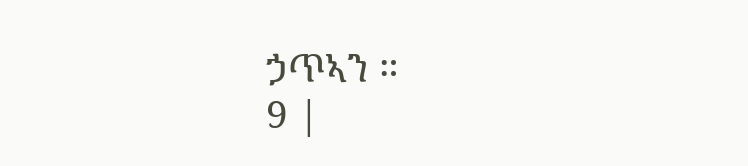ኃጥኣን ።
9 |